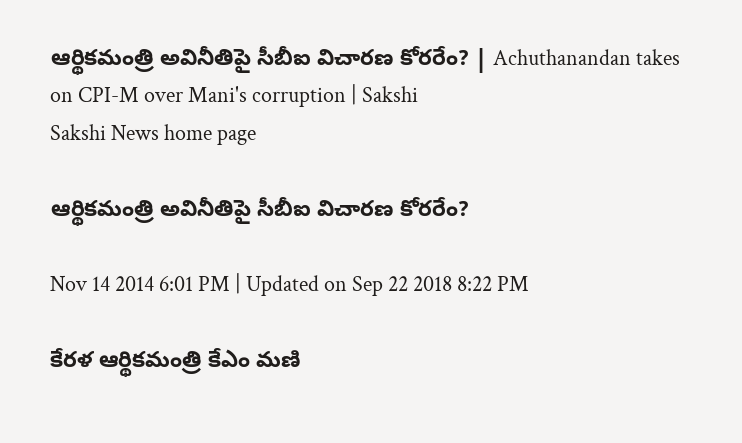ఆర్థికమంత్రి అవినీతిపై సీబీఐ విచారణ కోరరేం? | Achuthanandan takes on CPI-M over Mani's corruption | Sakshi
Sakshi News home page

ఆర్థికమంత్రి అవినీతిపై సీబీఐ విచారణ కోరరేం?

Nov 14 2014 6:01 PM | Updated on Sep 22 2018 8:22 PM

కేరళ ఆర్థికమంత్రి కేఎం మణి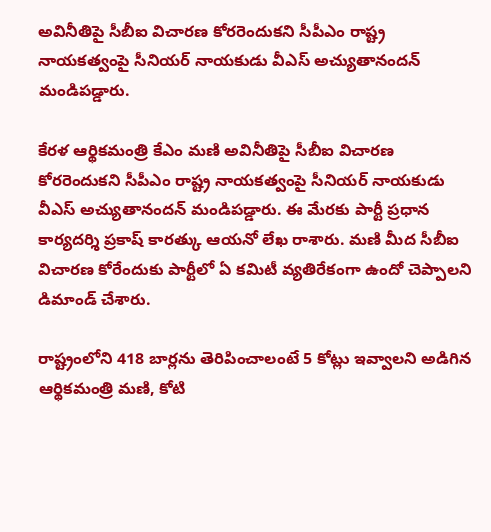అవినీతిపై సీబీఐ విచారణ కోరరెందుకని సీపీఎం రాష్ట్ర నాయకత్వంపై సీనియర్ నాయకుడు వీఎస్ అచ్యుతానందన్ మండిపడ్డారు.

కేరళ ఆర్థికమంత్రి కేఎం మణి అవినీతిపై సీబీఐ విచారణ కోరరెందుకని సీపీఎం రాష్ట్ర నాయకత్వంపై సీనియర్ నాయకుడు వీఎస్ అచ్యుతానందన్ మండిపడ్డారు. ఈ మేరకు పార్టీ ప్రధాన కార్యదర్శి ప్రకాష్ కారత్కు ఆయనో లేఖ రాశారు. మణి మీద సీబీఐ విచారణ కోరేందుకు పార్టీలో ఏ కమిటీ వ్యతిరేకంగా ఉందో చెప్పాలని డిమాండ్ చేశారు.

రాష్ట్రంలోని 418 బార్లను తెరిపించాలంటే 5 కోట్లు ఇవ్వాలని అడిగిన ఆర్థికమంత్రి మణి, కోటి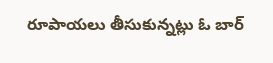రూపాయలు తీసుకున్నట్లు ఓ బార్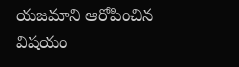యజమాని ఆరోపించిన విషయం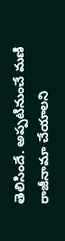తెలిసిందే. అప్పటినుంచే మణి రాజీనామా చేయాలని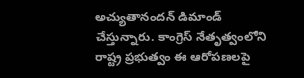అచ్యుతానందన్ డిమాండ్ చేస్తున్నారు. కాంగ్రెస్ నేతృత్వంలోని రాష్ట్ర ప్రభుత్వం ఈ ఆరోపణలపై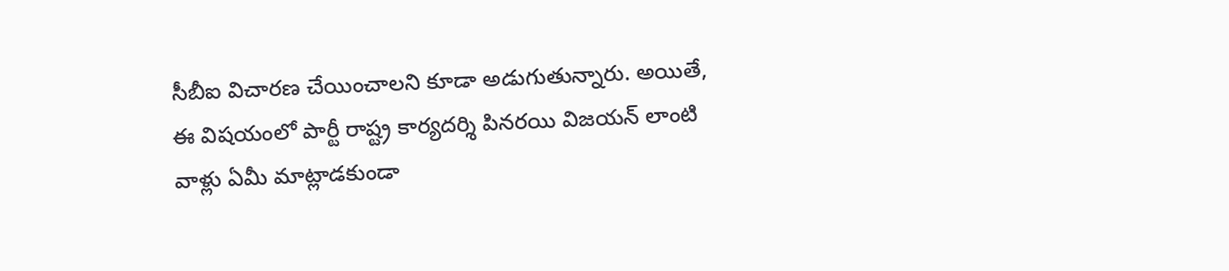సీబీఐ విచారణ చేయించాలని కూడా అడుగుతున్నారు. అయితే, ఈ విషయంలో పార్టీ రాష్ట్ర కార్యదర్శి పినరయి విజయన్ లాంటి వాళ్లు ఏమీ మాట్లాడకుండా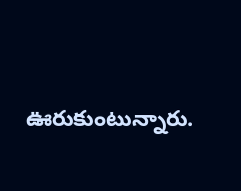ఊరుకుంటున్నారు.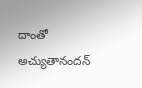దాంతో అచ్యుతానందన్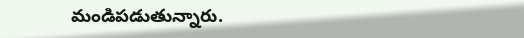మండిపడుతున్నారు.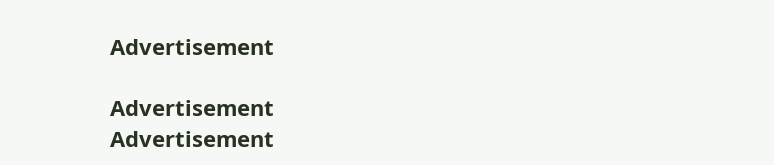Advertisement

Advertisement
Advertisement